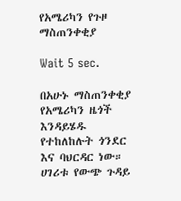የአሜሪካን የጉዞ ማስጠንቀቂያ

Wait 5 sec.

በአሁኑ ማስጠንቀቂያ የአሜሪካን ዜጎች እንዳይሄዱ የተከለከሉት ጎንደር እና ባህርዳር ነው። ሀገሪቱ የውጭ ጉዳይ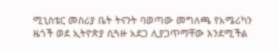ሚኒስቴር መስሪያ ቤት ትናንት ባወጣው መግለጫ የአሜሪካን ዜጎች ወደ ኢትዮጵያ ሲጓዙ አደጋ ሊያጋጥማቸው እንደሚችል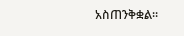አስጠንቅቋል።